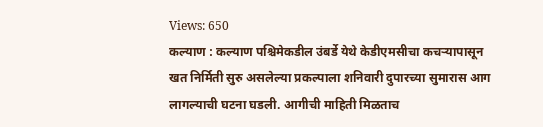Views: 650
कल्याण : कल्याण पश्चिमेकडील उंबर्डे येथे केडीएमसीचा कचऱ्यापासून खत निर्मिती सुरु असलेल्या प्रकल्पाला शनिवारी दुपारच्या सुमारास आग लागल्याची घटना घडली. आगीची माहिती मिळताच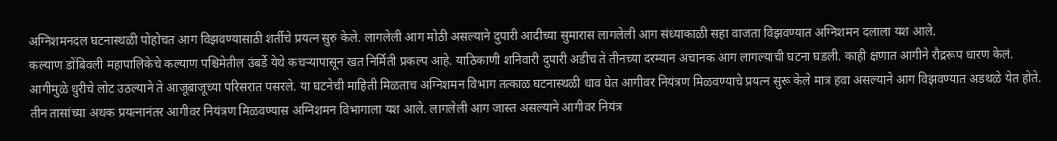अग्निशमनदल घटनास्थळी पोहोचत आग विझवण्यासाठी शर्तीचे प्रयत्न सुरु केले. लागलेली आग मोठी असल्याने दुपारी आदीच्या सुमारास लागलेली आग संध्याकाळी सहा वाजता विझवण्यात अग्निशमन दलाला यश आले.
कल्याण डोंबिवली महापालिकेचे कल्याण पश्चिमेतील उंबर्डे येथे कचऱ्यापासून खत निर्मिती प्रकल्प आहे. याठिकाणी शनिवारी दुपारी अडीच ते तीनच्या दरम्यान अचानक आग लागल्याची घटना घडली. काही क्षणात आगीने रौद्ररूप धारण केलं. आगीमुळे धुरीचे लोट उठल्याने ते आजूबाजूच्या परिसरात पसरले. या घटनेची माहिती मिळताच अग्निशमन विभाग तत्काळ घटनास्थळी धाव घेत आगीवर नियंत्रण मिळवण्याचे प्रयत्न सुरू केले मात्र हवा असल्याने आग विझवण्यात अडथळे येत होते. तीन तासांच्या अथक प्रयत्नानंतर आगीवर नियंत्रण मिळवण्यास अग्निशमन विभागाला यश आले. लागलेली आग जास्त असल्याने आगीवर नियंत्र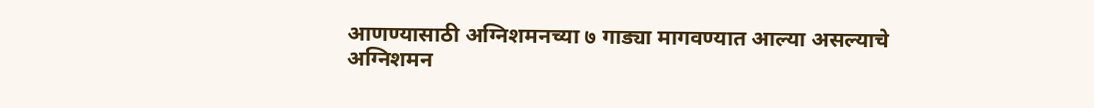आणण्यासाठी अग्निशमनच्या ७ गाड्या मागवण्यात आल्या असल्याचे अग्निशमन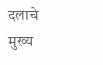दलाचे मुख्य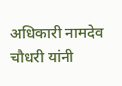अधिकारी नामदेव चौधरी यांनी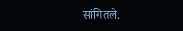सांगितले.